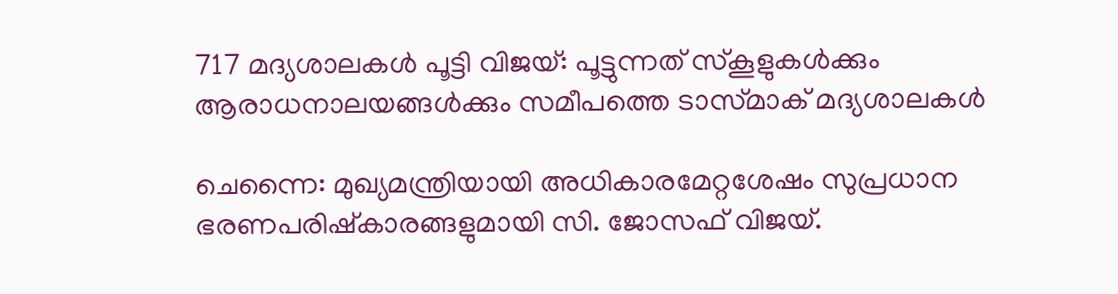717 മദ്യശാലകൾ പൂട്ടി വിജയ്: പൂട്ടുന്നത് സ്‌കൂളുകൾക്കും ആരാധനാലയങ്ങൾക്കും സമീപത്തെ ടാസ്‌മാക് മദ്യശാലകൾ

ചെന്നൈ: മുഖ്യമന്ത്രിയായി അധികാരമേറ്റശേഷം സുപ്രധാന ഭരണപരിഷ്കാരങ്ങളുമായി സി. ജോസഫ് വിജയ്.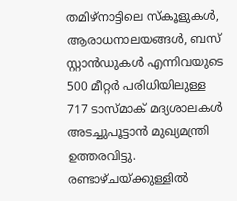തമിഴ്‌നാട്ടിലെ സ്‌കൂളുകൾ, ആരാധനാലയങ്ങൾ, ബസ് സ്റ്റാൻഡുകൾ എന്നിവയുടെ 500 മീറ്റർ പരിധിയിലുള്ള 717 ടാസ്‌മാക് മദ്യശാലകൾ അടച്ചുപൂട്ടാൻ മുഖ്യമന്ത്രി ഉത്തരവിട്ടു. രണ്ടാഴ്ചയ്ക്കുള്ളിൽ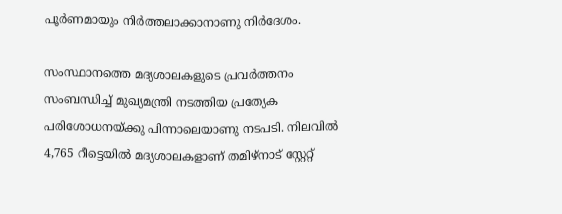പൂർണമായും നിർത്തലാക്കാനാണു നിർദേശം.

സംസ്ഥാനത്തെ മദ്യശാലകളുടെ പ്രവർത്തനം സംബന്ധിച്ച് മുഖ്യമന്ത്രി നടത്തിയ പ്രത്യേക പരിശോധനയ്ക്കു പിന്നാലെയാണു നടപടി. നിലവിൽ 4,765 റീട്ടെയിൽ മദ്യശാലകളാണ് തമിഴ്‌നാട് സ്റ്റേറ്റ്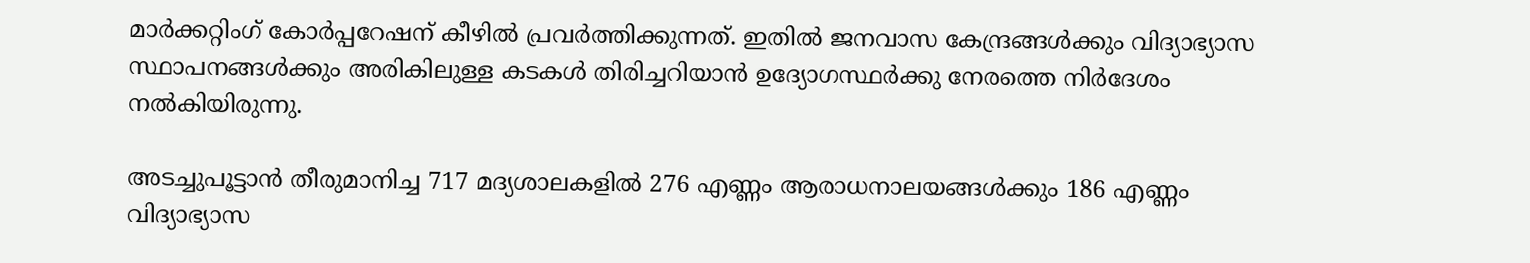മാർക്കറ്റിംഗ് കോർപ്പറേഷന് കീഴിൽ പ്രവർത്തിക്കുന്നത്. ഇതിൽ ജനവാസ കേന്ദ്രങ്ങൾക്കും വിദ്യാഭ്യാസ സ്ഥാപനങ്ങൾക്കും അരികിലുള്ള കടകൾ തിരിച്ചറിയാൻ ഉദ്യോഗസ്ഥർക്കു നേരത്തെ നിർദേശം നൽകിയിരുന്നു.

അടച്ചുപൂട്ടാൻ തീരുമാനിച്ച 717 മദ്യശാലകളിൽ 276 എണ്ണം ആരാധനാലയങ്ങൾക്കും 186 എണ്ണം വിദ്യാഭ്യാസ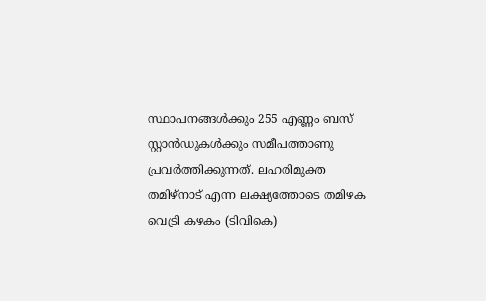സ്ഥാപനങ്ങൾക്കും 255 എണ്ണം ബസ് സ്റ്റാൻഡുകൾക്കും സമീപത്താണു പ്രവർത്തിക്കുന്നത്. ലഹരിമുക്ത തമിഴ്‌നാട് എന്ന ലക്ഷ്യത്തോടെ തമിഴക വെട്രി കഴകം (ടിവികെ)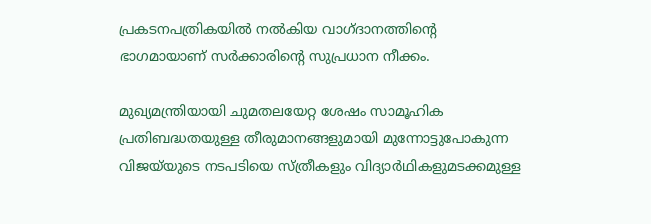പ്രകടനപത്രികയിൽ നൽകിയ വാഗ്ദാനത്തിന്‍റെ ഭാഗമായാണ് സർക്കാരിന്‍റെ സുപ്രധാന നീക്കം.

മുഖ്യമന്ത്രിയായി ചുമതലയേറ്റ ശേഷം സാമൂഹിക പ്രതിബദ്ധതയുള്ള തീരുമാനങ്ങളുമായി മുന്നോട്ടുപോകുന്ന വിജയ്‌‌യുടെ നടപടിയെ സ്ത്രീകളും വിദ്യാർഥികളുമടക്കമുള്ള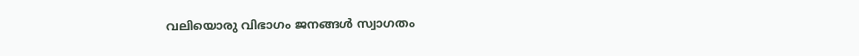വലിയൊരു വിഭാഗം ജനങ്ങൾ സ്വാഗതം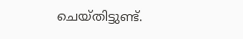ചെയ്തിട്ടുണ്ട്.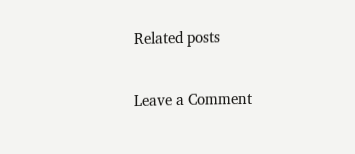Related posts

Leave a Comment